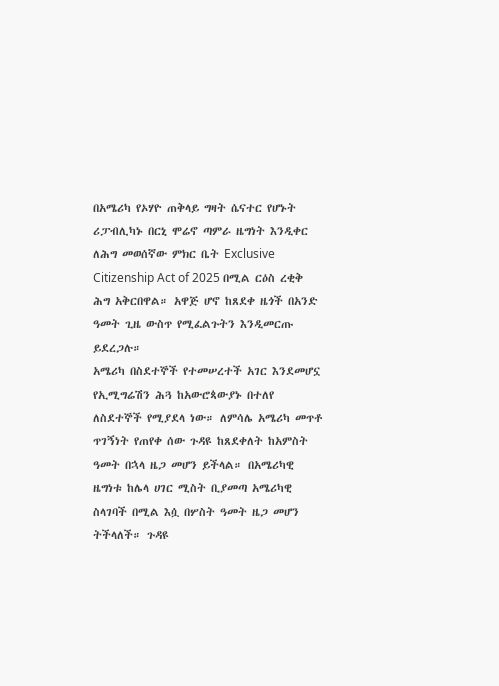በአሜሪካ የኦሃዮ ጠቅላይ ግዛት ሴናተር የሆኑት ሪፓብሊካኑ በርኒ ሞሬኖ ጣምራ ዜግነት እንዲቀር ለሕግ መወሰኛው ምክር ቤት Exclusive Citizenship Act of 2025 በሚል ርዕስ ረቂቅ ሕግ አቅርበዋል። አዋጅ ሆኖ ከጸደቀ ዜጎች በአንድ ዓመት ጊዜ ውስጥ የሚፈልጉትን እንዲመርጡ ይደረጋሉ።
አሜሪካ በስደተኞች የተመሠረተች አገር እንደመሆኗ የኢሚግሬሽን ሕጓ ከአውሮጳውያኑ በተለየ ለስደተኞች የሚያደላ ነው። ለምሳሌ አሜሪካ መጥቶ ጥገኝነት የጠየቀ ሰው ጉዳዩ ከጸደቀለት ከአምስት ዓመት በኋላ ዜጋ መሆን ይችላል። በአሜሪካዊ ዜግነቱ ከሌላ ሀገር ሚስት ቢያመጣ አሜሪካዊ ስላገባች በሚል እሷ በሦስት ዓመት ዜጋ መሆን ትችላለች። ጉዳዩ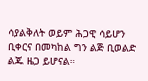ሳያልቅለት ወይም ሕጋዊ ሳይሆን ቢቀርና በመካከል ግን ልጅ ቢወልድ ልጁ ዜጋ ይሆናል።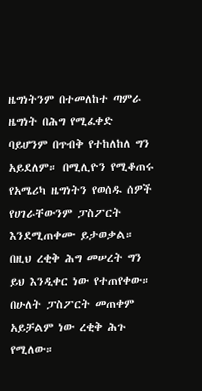ዜግነትንም በተመለከተ ጣምራ ዜግነት በሕግ የሚፈቀድ ባይሆንም በጥብቅ የተከለከለ ግን አይደለም። በሚሊዮን የሚቆጠሩ የአሜሪካ ዜግነትን የወሰዱ ሰዎች የሀገራቸውንም ፓስፖርት እንደሚጠቀሙ ይታወቃል። በዚህ ረቂቅ ሕግ መሠረት ግን ይህ እንዲቀር ነው የተጠየቀው። በሁለት ፓስፖርት መጠቀም አይቻልም ነው ረቂቅ ሕጉ የሚለው።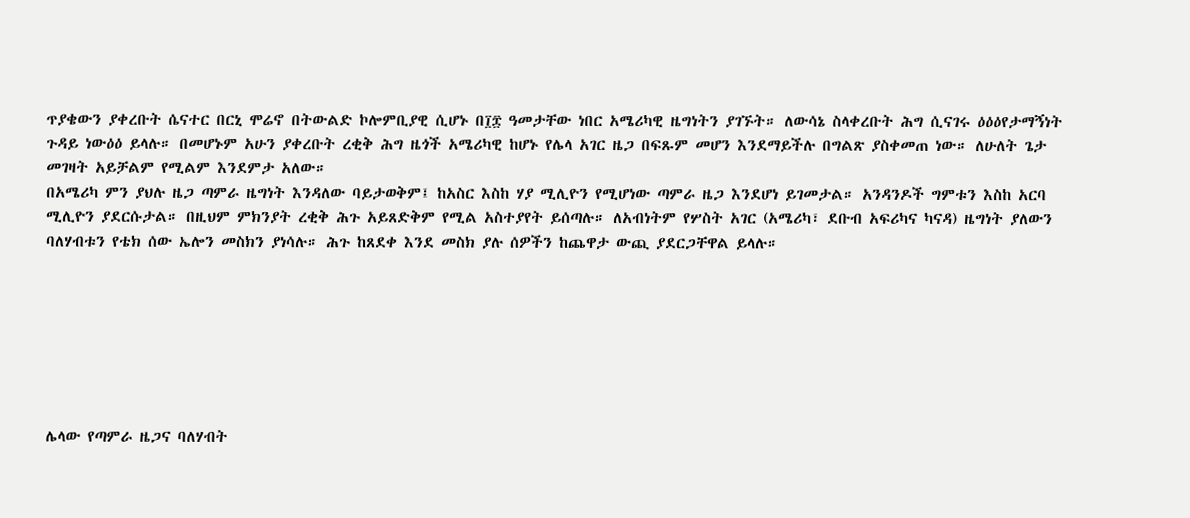ጥያቄውን ያቀረቡት ሴናተር በርኒ ሞሬኖ በትውልድ ኮሎምቢያዊ ሲሆኑ በ፲፰ ዓመታቸው ነበር አሜሪካዊ ዜግነትን ያገኙት። ለውሳኔ ስላቀረቡት ሕግ ሲናገሩ ዕዕዕየታማኝነት ጉዳይ ነውዕዕ ይላሉ። በመሆኑም አሁን ያቀረቡት ረቂቅ ሕግ ዜጎች አሜሪካዊ ከሆኑ የሌላ አገር ዜጋ በፍጹም መሆን እንደማይችሉ በግልጽ ያስቀመጠ ነው። ለሁለት ጌታ መገዛት አይቻልም የሚልም እንደምታ አለው።
በአሜሪካ ምን ያህሉ ዜጋ ጣምራ ዜግነት እንዳለው ባይታወቅም፤ ከአስር እስከ ሃያ ሚሊዮን የሚሆነው ጣምራ ዜጋ እንደሆነ ይገመታል። አንዳንዶች ግምቱን እስከ አርባ ሚሊዮን ያደርሱታል። በዚህም ምክንያት ረቂቅ ሕጉ አይጸድቅም የሚል አስተያየት ይሰጣሉ። ለአብነትም የሦስት አገር (አሜሪካ፣ ደቡብ አፍሪካና ካናዳ) ዜግነት ያለውን ባለሃብቱን የቴክ ሰው ኤሎን መስክን ያነሳሉ። ሕጉ ከጸደቀ እንደ መስክ ያሉ ሰዎችን ከጨዋታ ውጪ ያደርጋቸዋል ይላሉ።







ሌላው የጣምራ ዜጋና ባለሃብት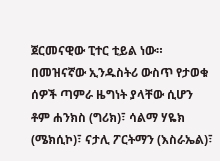ጀርመናዊው ፒተር ቲይል ነው። በመዝናኛው ኢንዱስትሪ ውስጥ የታወቁ ሰዎች ጣምራ ዜግነት ያላቸው ሲሆን ቶም ሐንክስ (ግሪክ)፣ ሳልማ ሃዬክ (ሜክሲኮ)፣ ናታሊ ፖርትማን (እስራኤል)፣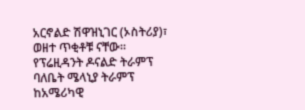አርኖልድ ሽዋዝኒገር (ኦስትሪያ)፣ ወዘተ ጥቂቶቹ ናቸው።
የፕሬዚዳንት ዶናልድ ትራምፕ ባለቤት ሜላኒያ ትራምፕ ከአሜሪካዊ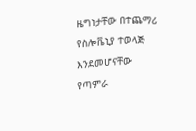ዜግነታቸው በተጨማሪ የስሎቬኒያ ተወላጅ እንደመሆናቸው የጣምራ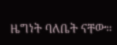ዜግነት ባለቤት ናቸው።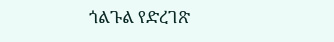ጎልጉል የድረገጽ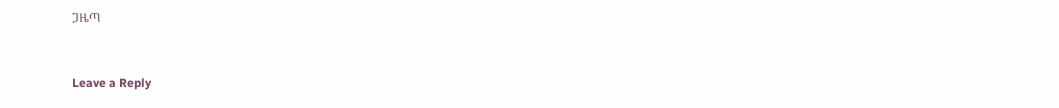ጋዜጣ



Leave a Reply